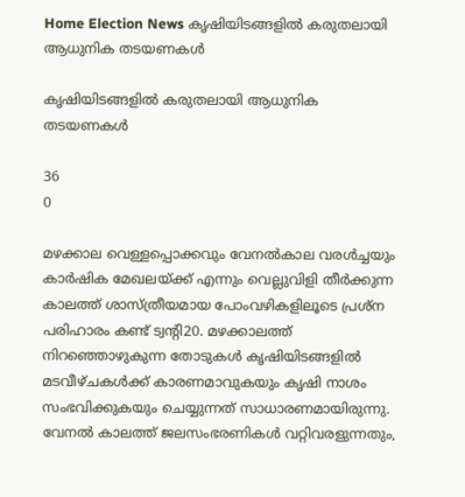Home Election News കൃഷിയിടങ്ങളില്‍ കരുതലായി ആധുനിക തടയണകള്‍

കൃഷിയിടങ്ങളില്‍ കരുതലായി ആധുനിക തടയണകള്‍

36
0

മഴക്കാല വെള്ളപ്പൊക്കവും വേനല്‍കാല വരള്‍ച്ചയും കാര്‍ഷിക മേഖലയ്ക്ക് എന്നും വെല്ലുവിളി തീര്‍ക്കുന്ന കാലത്ത് ശാസ്ത്രീയമായ പോംവഴികളിലൂടെ പ്രശ്ന പരിഹാരം കണ്ട് ട്വന്റി20. മഴക്കാലത്ത് നിറഞ്ഞൊഴുകുന്ന തോടുകള്‍ കൃഷിയിടങ്ങളില്‍ മടവീഴ്ചകള്‍ക്ക് കാരണമാവുകയും കൃഷി നാശം സംഭവിക്കുകയും ചെയ്യുന്നത് സാധാരണമായിരുന്നു. വേനല്‍ കാലത്ത് ജലസംഭരണികള്‍ വറ്റിവരളുന്നതും,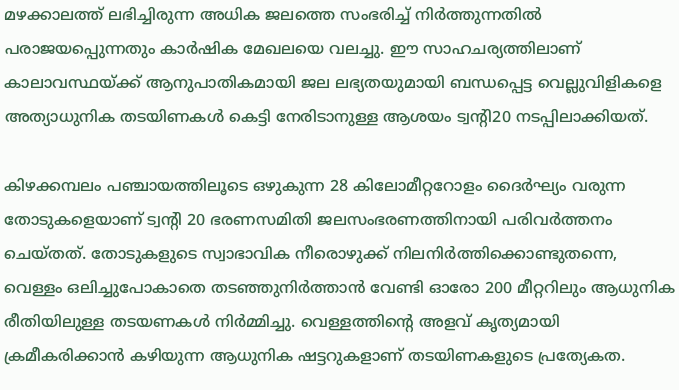മഴക്കാലത്ത് ലഭിച്ചിരുന്ന അധിക ജലത്തെ സംഭരിച്ച് നിര്‍ത്തുന്നതില്‍ പരാജയപ്പെുന്നതും കാര്‍ഷിക മേഖലയെ വലച്ചു. ഈ സാഹചര്യത്തിലാണ് കാലാവസ്ഥയ്ക്ക് ആനുപാതികമായി ജല ലഭ്യതയുമായി ബന്ധപ്പെട്ട വെല്ലുവിളികളെ അത്യാധുനിക തടയിണകള്‍ കെട്ടി നേരിടാനുള്ള ആശയം ട്വന്റി20 നടപ്പിലാക്കിയത്.

കിഴക്കമ്പലം പഞ്ചായത്തിലൂടെ ഒഴുകുന്ന 28 കിലോമീറ്ററോളം ദൈര്‍ഘ്യം വരുന്ന തോടുകളെയാണ് ട്വന്റി 20 ഭരണസമിതി ജലസംഭരണത്തിനായി പരിവര്‍ത്തനം ചെയ്തത്. തോടുകളുടെ സ്വാഭാവിക നീരൊഴുക്ക് നിലനിര്‍ത്തിക്കൊണ്ടുതന്നെ, വെള്ളം ഒലിച്ചുപോകാതെ തടഞ്ഞുനിര്‍ത്താന്‍ വേണ്ടി ഓരോ 200 മീറ്ററിലും ആധുനിക രീതിയിലുള്ള തടയണകള്‍ നിര്‍മ്മിച്ചു. വെള്ളത്തിന്റെ അളവ് കൃത്യമായി ക്രമീകരിക്കാന്‍ കഴിയുന്ന ആധുനിക ഷട്ടറുകളാണ് തടയിണകളുടെ പ്രത്യേകത.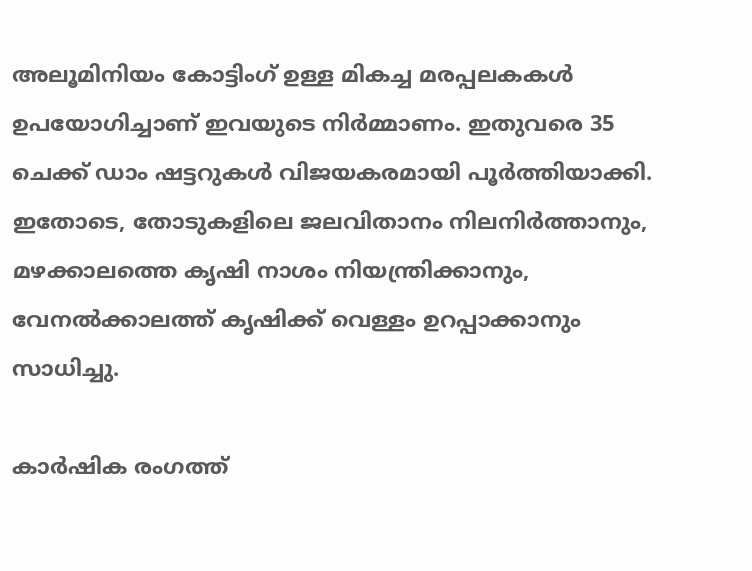അലൂമിനിയം കോട്ടിംഗ് ഉള്ള മികച്ച മരപ്പലകകള്‍ ഉപയോഗിച്ചാണ് ഇവയുടെ നിര്‍മ്മാണം. ഇതുവരെ 35 ചെക്ക് ഡാം ഷട്ടറുകള്‍ വിജയകരമായി പൂര്‍ത്തിയാക്കി. ഇതോടെ, തോടുകളിലെ ജലവിതാനം നിലനിര്‍ത്താനും, മഴക്കാലത്തെ കൃഷി നാശം നിയന്ത്രിക്കാനും, വേനല്‍ക്കാലത്ത് കൃഷിക്ക് വെള്ളം ഉറപ്പാക്കാനും സാധിച്ചു.

കാര്‍ഷിക രംഗത്ത്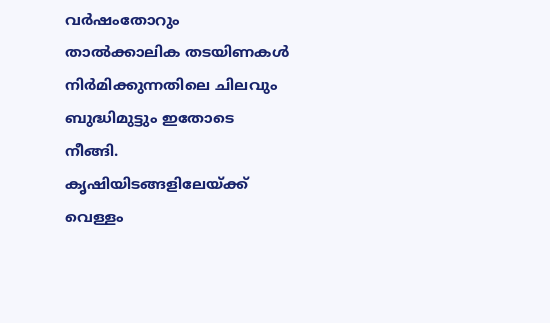വര്‍ഷംതോറും താല്‍ക്കാലിക തടയിണകള്‍ നിര്‍മിക്കുന്നതിലെ ചിലവും ബുദ്ധിമുട്ടും ഇതോടെ നീങ്ങി. കൃഷിയിടങ്ങളിലേയ്ക്ക് വെള്ളം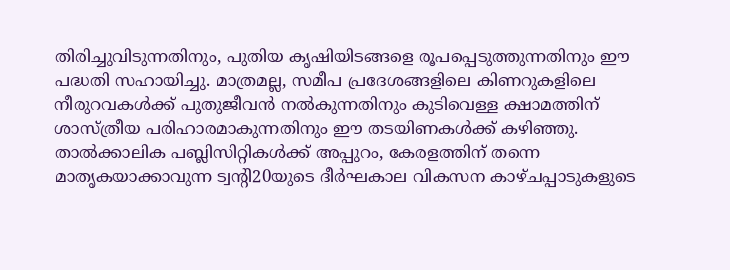തിരിച്ചുവിടുന്നതിനും, പുതിയ കൃഷിയിടങ്ങളെ രൂപപ്പെടുത്തുന്നതിനും ഈ പദ്ധതി സഹായിച്ചു. മാത്രമല്ല, സമീപ പ്രദേശങ്ങളിലെ കിണറുകളിലെ നീരുറവകള്‍ക്ക് പുതുജീവന്‍ നല്‍കുന്നതിനും കുടിവെള്ള ക്ഷാമത്തിന് ശാസ്ത്രീയ പരിഹാരമാകുന്നതിനും ഈ തടയിണകള്‍ക്ക് കഴിഞ്ഞു. താല്‍ക്കാലിക പബ്ലിസിറ്റികള്‍ക്ക് അപ്പുറം, കേരളത്തിന് തന്നെ മാതൃകയാക്കാവുന്ന ട്വന്റി20യുടെ ദീര്‍ഘകാല വികസന കാഴ്ചപ്പാടുകളുടെ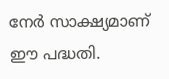നേര്‍ സാക്ഷ്യമാണ് ഈ പദ്ധതി.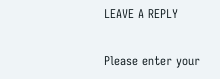LEAVE A REPLY

Please enter your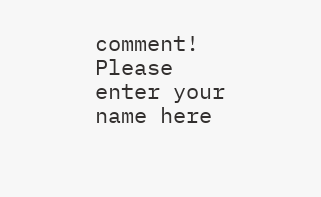comment!
Please enter your name here